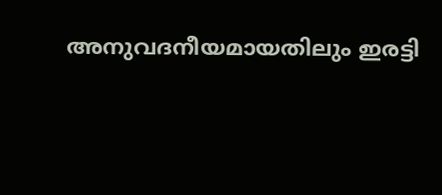അനുവദനീയമായതിലും ഇരട്ടി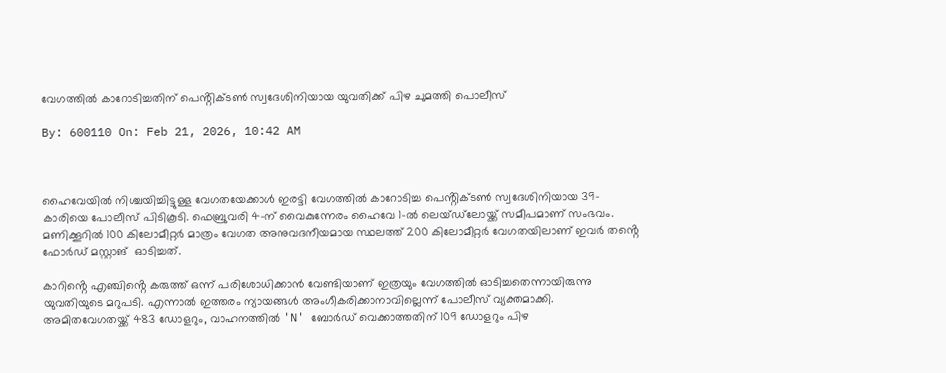വേഗത്തിൽ കാറോടിച്ചതിന് പെൻ്റിക്ടൺ സ്വദേശിനിയായ യുവതിക്ക് പിഴ ചുമത്തി പൊലീസ്

By: 600110 On: Feb 21, 2026, 10:42 AM



ഹൈവേയിൽ നിശ്ചയിച്ചിട്ടുള്ള വേഗതയേക്കാൾ ഇരട്ടി വേഗത്തിൽ കാറോടിച്ച പെൻ്റിക്ടൺ സ്വദേശിനിയായ 39-കാരിയെ പോലീസ് പിടികൂടി. ഫെബ്രുവരി 4-ന് വൈകുന്നേരം ഹൈവേ 1-ൽ ലെയ്‌ഡ്‌ലോയ്ക്ക് സമീപമാണ് സംഭവം.  മണിക്കൂറിൽ 100 കിലോമീറ്റർ മാത്രം വേഗത അനുവദനീയമായ സ്ഥലത്ത് 200 കിലോമീറ്റർ വേഗതയിലാണ് ഇവർ തൻ്റെ ഫോർഡ് മസ്റ്റാങ്  ഓടിച്ചത്.

കാറിൻ്റെ എഞ്ചിൻ്റെ കരുത്ത് ഒന്ന് പരിശോധിക്കാൻ വേണ്ടിയാണ് ഇത്രയും വേഗത്തിൽ ഓടിച്ചതെന്നായിരുന്നു യുവതിയുടെ മറുപടി. എന്നാൽ ഇത്തരം ന്യായങ്ങൾ അംഗീകരിക്കാനാവില്ലെന്ന് പോലീസ് വ്യക്തമാക്കി. അമിതവേഗതയ്ക്ക് 483 ഡോളറും, വാഹനത്തിൽ 'N' ബോർഡ് വെക്കാത്തതിന് 109 ഡോളറും പിഴ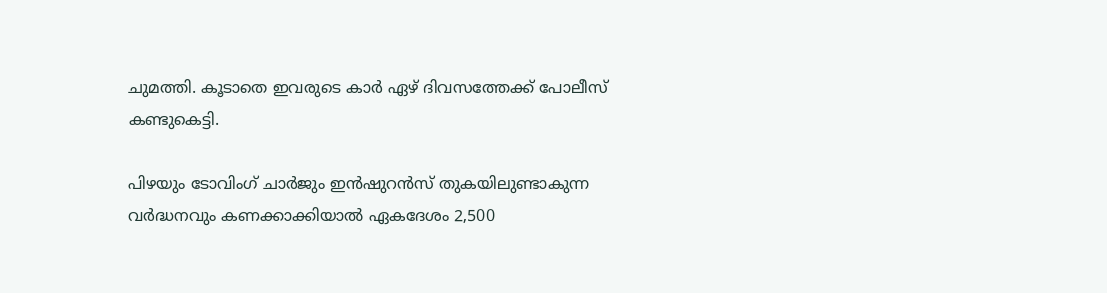ചുമത്തി. കൂടാതെ ഇവരുടെ കാർ ഏഴ് ദിവസത്തേക്ക് പോലീസ് കണ്ടുകെട്ടി.

പിഴയും ടോവിംഗ് ചാർജും ഇൻഷുറൻസ് തുകയിലുണ്ടാകുന്ന വർദ്ധനവും കണക്കാക്കിയാൽ ഏകദേശം 2,500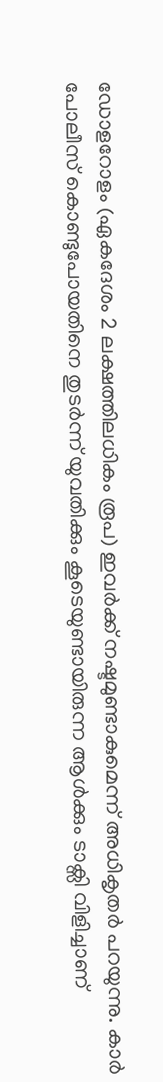ഡോളറോളം (ഏകദേശം 2 ലക്ഷത്തിലധികം രൂപ) ഇവർക്ക് നഷ്ടമുണ്ടാകുമെന്ന് അധികൃതർ പറയുന്നു. കാർ പോലീസ് കൊണ്ടുപോയതിനെ തുടർന്ന് യുവതിക്കും കൂടെയുണ്ടായിരുന്ന ആൾക്കും ടാക്സി വിളിച്ചാണ്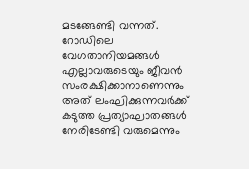മടങ്ങേണ്ടി വന്നത്. റോഡിലെ വേഗതാനിയമങ്ങൾ എല്ലാവരുടെയും ജീവൻ സംരക്ഷിക്കാനാണെന്നും അത് ലംഘിക്കുന്നവർക്ക് കടുത്ത പ്രത്യാഘാതങ്ങൾ നേരിടേണ്ടി വരുമെന്നും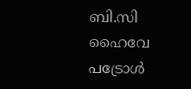ബി.സി ഹൈവേ പട്രോൾ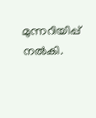മുന്നറിയിപ്പ് നൽകി.